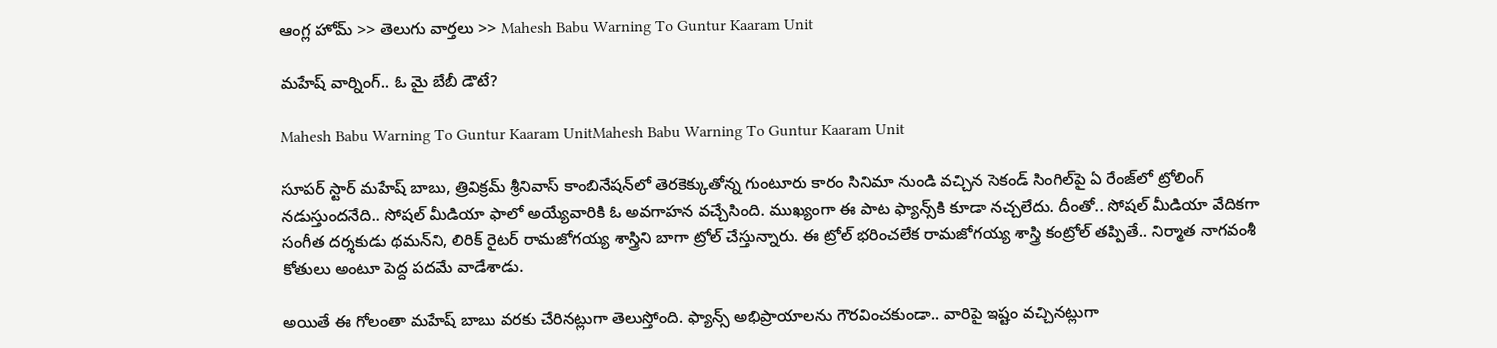ఆంగ్ల హోమ్ >> తెలుగు వార్తలు >> Mahesh Babu Warning To Guntur Kaaram Unit

మహేష్ వార్నింగ్.. ఓ మై బేబీ డౌటే?

Mahesh Babu Warning To Guntur Kaaram UnitMahesh Babu Warning To Guntur Kaaram Unit

సూపర్ స్టార్ మహేష్ బాబు, త్రివిక్రమ్ శ్రీనివాస్ కాంబినేషన్‌లో తెరకెక్కుతోన్న గుంటూరు కారం సినిమా నుండి వచ్చిన సెకండ్ సింగిల్‌పై ఏ రేంజ్‌లో ట్రోలింగ్ నడుస్తుందనేది.. సోషల్ మీడియా ఫాలో అయ్యేవారికి ఓ అవగాహన వచ్చేసింది. ముఖ్యంగా ఈ పాట ఫ్యాన్స్‌కి కూడా నచ్చలేదు. దీంతో.. సోషల్ మీడియా వేదికగా సంగీత దర్శకుడు థమన్‌ని, లిరిక్ రైటర్ రామజోగయ్య శాస్త్రిని బాగా ట్రోల్ చేస్తున్నారు. ఈ ట్రోల్ భరించలేక రామజోగయ్య శాస్త్రి కంట్రోల్ తప్పితే.. నిర్మాత నాగవంశీ కోతులు అంటూ పెద్ద పదమే వాడేశాడు.

అయితే ఈ గోలంతా మహేష్ బాబు వరకు చేరినట్లుగా తెలుస్తోంది. ఫ్యాన్స్ అభిప్రాయాలను గౌరవించకుండా.. వారిపై ఇష్టం వచ్చినట్లుగా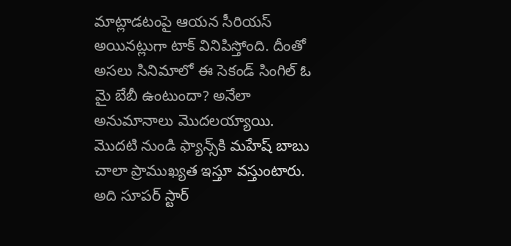మాట్లాడటంపై ఆయన సీరియస్ అయినట్లుగా టాక్ వినిపిస్తోంది. దీంతో అసలు సినిమాలో ఈ సెకండ్ సింగిల్ ఓ మై బేబీ ఉంటుందా? అనేలా అనుమానాలు మొదలయ్యాయి. మొదటి నుండి ఫ్యాన్స్‌కి మహేష్ బాబు చాలా ప్రాముఖ్యత ఇస్తూ వస్తుంటారు. అది సూపర్ స్టార్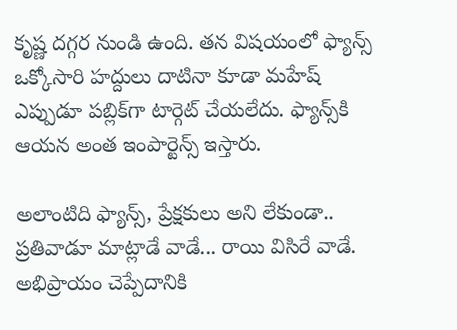కృష్ణ దగ్గర నుండి ఉంది. తన విషయంలో ఫ్యాన్స్ ఒక్కోసారి హద్దులు దాటినా కూడా మహేష్ ఎప్పుడూ పబ్లిక్‌గా టార్గెట్ చేయలేదు. ఫ్యాన్స్‌కి ఆయన అంత ఇంపార్టెన్స్ ఇస్తారు.

అలాంటిది ఫ్యాన్స్, ప్రేక్షకులు అని లేకుండా.. ప్రతివాడూ మాట్లాడే వాడే... రాయి విసిరే వాడే. అభిప్రాయం చెప్పేదానికి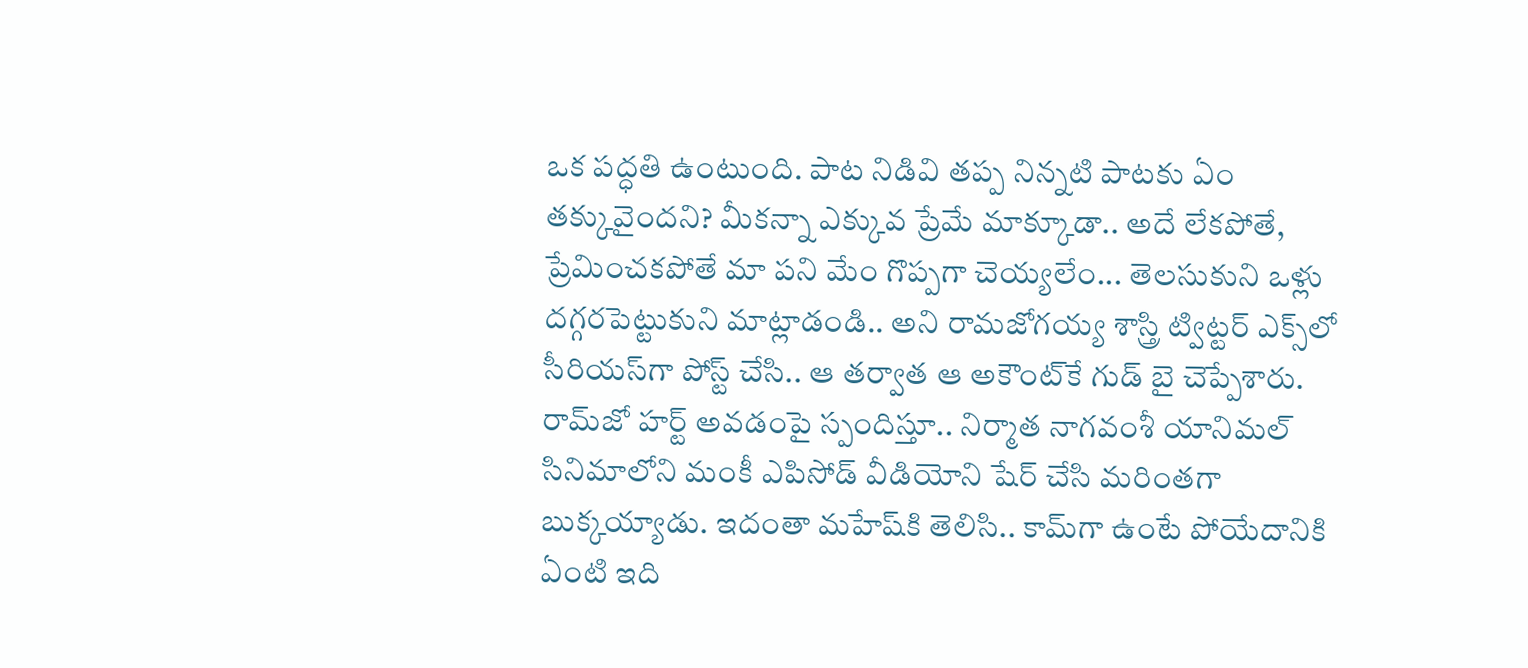ఒక పద్ధతి ఉంటుంది. పాట నిడివి తప్ప నిన్నటి పాటకు ఏం తక్కువైందని? మీకన్నా ఎక్కువ ప్రేమే మాక్కూడా.. అదే లేకపోతే, ప్రేమించకపోతే మా పని మేం గొప్పగా చెయ్యలేం... తెలసుకుని ఒళ్లు దగ్గరపెట్టుకుని మాట్లాడండి.. అని రామజోగయ్య శాస్త్రి ట్విట్టర్ ఎక్స్‌లో సీరియస్‌గా పోస్ట్ చేసి.. ఆ తర్వాత ఆ అకౌంట్‌కే గుడ్ బై చెప్పేశారు. రామ్‌జో హర్ట్ అవడంపై స్పందిస్తూ.. నిర్మాత నాగవంశీ యానిమల్ సినిమాలోని మంకీ ఎపిసోడ్‌ వీడియోని షేర్ చేసి మరింతగా బుక్కయ్యాడు. ఇదంతా మహేష్‌కి తెలిసి.. కామ్‌గా ఉంటే పోయేదానికి ఏంటి ఇది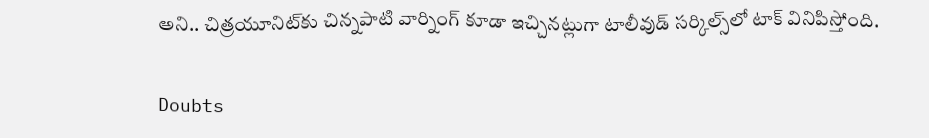అని.. చిత్రయూనిట్‌కు చిన్నపాటి వార్నింగ్ కూడా ఇచ్చినట్లుగా టాలీవుడ్ సర్కిల్స్‌లో టాక్ వినిపిస్తోంది.

Doubts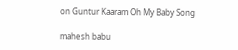on Guntur Kaaram Oh My Baby Song

mahesh babu